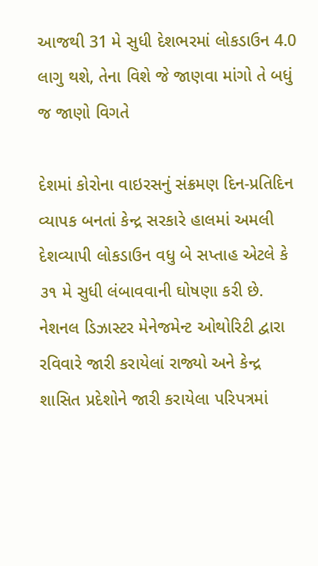આજથી 31 મે સુધી દેશભરમાં લોકડાઉન 4.0 લાગુ થશે, તેના વિશે જે જાણવા માંગો તે બધું જ જાણો વિગતે

દેશમાં કોરોના વાઇરસનું સંક્રમણ દિન-પ્રતિદિન વ્યાપક બનતાં કેન્દ્ર સરકારે હાલમાં અમલી દેશવ્યાપી લોકડાઉન વધુ બે સપ્તાહ એટલે કે ૩૧ મે સુધી લંબાવવાની ઘોષણા કરી છે. નેશનલ ડિઝાસ્ટર મેનેજમેન્ટ ઓથોરિટી દ્વારા રવિવારે જારી કરાયેલાં રાજ્યો અને કેન્દ્ર શાસિત પ્રદેશોને જારી કરાયેલા પરિપત્રમાં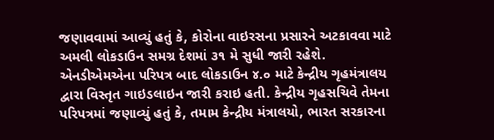જણાવવામાં આવ્યું હતું કે, કોરોના વાઇરસના પ્રસારને અટકાવવા માટે અમલી લોકડાઉન સમગ્ર દેશમાં ૩૧ મે સુધી જારી રહેશે. એનડીએમએના પરિપત્ર બાદ લોકડાઉન ૪.૦ માટે કેન્દ્રીય ગૃહમંત્રાલય દ્વારા વિસ્તૃત ગાઇડલાઇન જારી કરાઇ હતી. કેન્દ્રીય ગૃહસચિવે તેમના પરિપત્રમાં જણાવ્યું હતું કે, તમામ કેન્દ્રીય મંત્રાલયો, ભારત સરકારના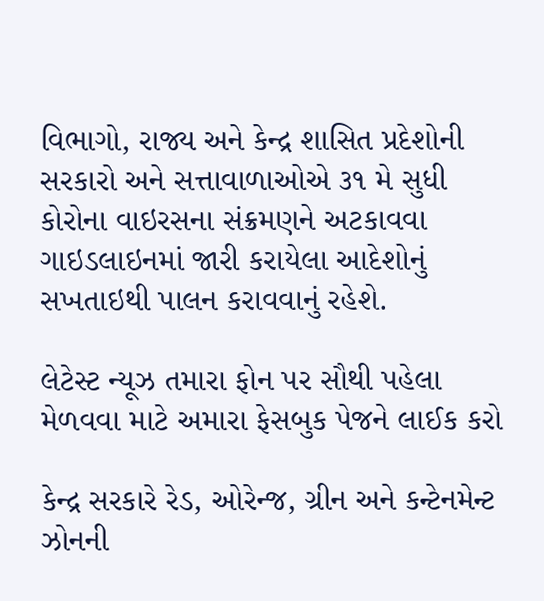વિભાગો, રાજ્ય અને કેન્દ્ર શાસિત પ્રદેશોની સરકારો અને સત્તાવાળાઓએ ૩૧ મે સુધી કોરોના વાઇરસના સંક્રમણને અટકાવવા ગાઇડલાઇનમાં જારી કરાયેલા આદેશોનું સખતાઇથી પાલન કરાવવાનું રહેશે.

લેટેસ્ટ ન્યૂઝ તમારા ફોન પર સૌથી પહેલા મેળવવા માટે અમારા ફેસબુક પેજને લાઈક કરો

કેન્દ્ર સરકારે રેડ, ઓરેન્જ, ગ્રીન અને કન્ટેનમેન્ટ ઝોનની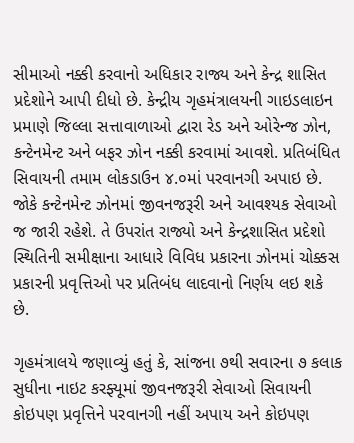સીમાઓ નક્કી કરવાનો અધિકાર રાજ્ય અને કેન્દ્ર શાસિત પ્રદેશોને આપી દીધો છે. કેન્દ્રીય ગૃહમંત્રાલયની ગાઇડલાઇન પ્રમાણે જિલ્લા સત્તાવાળાઓ દ્વારા રેડ અને ઓરેન્જ ઝોન, કન્ટેનમેન્ટ અને બફર ઝોન નક્કી કરવામાં આવશે. પ્રતિબંધિત સિવાયની તમામ લોકડાઉન ૪.૦માં પરવાનગી અપાઇ છે. જોકે કન્ટેનમેન્ટ ઝોનમાં જીવનજરૂરી અને આવશ્યક સેવાઓ જ જારી રહેશે. તે ઉપરાંત રાજ્યો અને કેન્દ્રશાસિત પ્રદેશો સ્થિતિની સમીક્ષાના આધારે વિવિધ પ્રકારના ઝોનમાં ચોક્કસ પ્રકારની પ્રવૃત્તિઓ પર પ્રતિબંધ લાદવાનો નિર્ણય લઇ શકે છે.

ગૃહમંત્રાલયે જણાવ્યું હતું કે, સાંજના ૭થી સવારના ૭ કલાક સુધીના નાઇટ કરફ્યૂમાં જીવનજરૂરી સેવાઓ સિવાયની કોઇપણ પ્રવૃત્તિને પરવાનગી નહીં અપાય અને કોઇપણ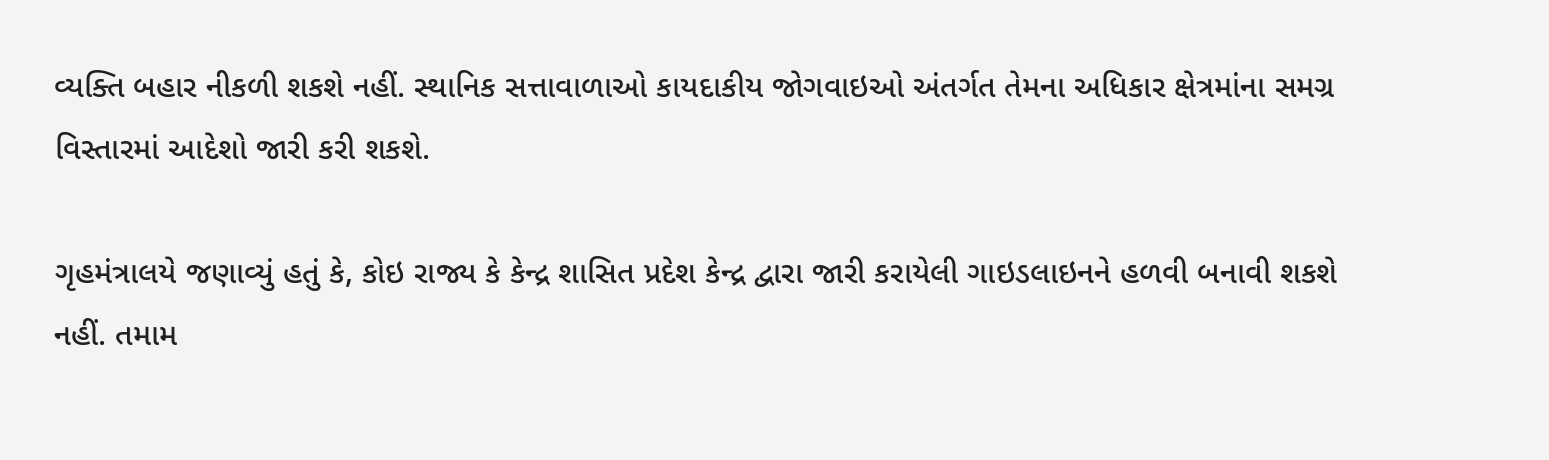વ્યક્તિ બહાર નીકળી શકશે નહીં. સ્થાનિક સત્તાવાળાઓ કાયદાકીય જોગવાઇઓ અંતર્ગત તેમના અધિકાર ક્ષેત્રમાંના સમગ્ર વિસ્તારમાં આદેશો જારી કરી શકશે.

ગૃહમંત્રાલયે જણાવ્યું હતું કે, કોઇ રાજ્ય કે કેન્દ્ર શાસિત પ્રદેશ કેન્દ્ર દ્વારા જારી કરાયેલી ગાઇડલાઇનને હળવી બનાવી શકશે નહીં. તમામ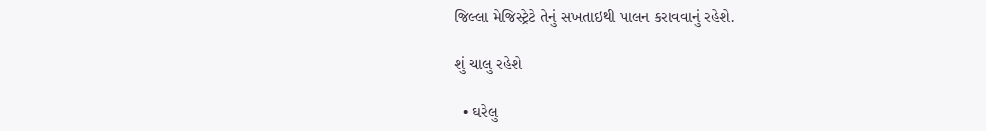જિલ્લા મેજિસ્ટ્રેટે તેનું સખતાઇથી પાલન કરાવવાનું રહેશે.

શું ચાલુ રહેશે

  • ઘરેલુ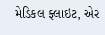મેડિકલ ફ્લાઇટ, એર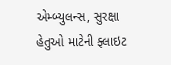એમ્બ્યુલન્સ, સુરક્ષા હેતુઓ માટેની ફ્લાઇટ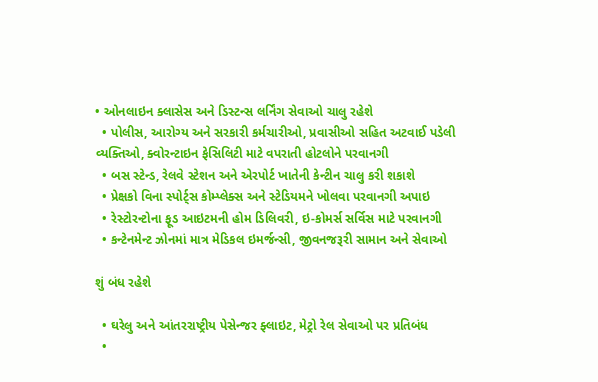• ઓનલાઇન ક્લાસેસ અને ડિસ્ટન્સ લર્નિંગ સેવાઓ ચાલુ રહેશે
  • પોલીસ, આરોગ્ય અને સરકારી કર્મચારીઓ, પ્રવાસીઓ સહિત અટવાઈ પડેલી વ્યક્તિઓ, ક્વોરન્ટાઇન ફેસિલિટી માટે વપરાતી હોટલોને પરવાનગી
  • બસ સ્ટેન્ડ, રેલવે સ્ટેશન અને એરપોર્ટ ખાતેની કેન્ટીન ચાલુ કરી શકાશે
  • પ્રેક્ષકો વિના સ્પોર્ટ્સ કોમ્પ્લેક્સ અને સ્ટેડિયમને ખોલવા પરવાનગી અપાઇ
  • રેસ્ટોરન્ટોના ફૂડ આઇટમની હોમ ડિલિવરી, ઇ-કોમર્સ સર્વિસ માટે પરવાનગી
  • કન્ટેનમેન્ટ ઝોનમાં માત્ર મેડિકલ ઇમર્જન્સી, જીવનજરૂરી સામાન અને સેવાઓ

શું બંધ રહેશે

  • ઘરેલુ અને આંતરરાષ્ટ્રીય પેસેન્જર ફ્લાઇટ, મેટ્રો રેલ સેવાઓ પર પ્રતિબંધ
  •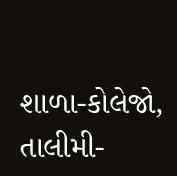શાળા-કોલેજો, તાલીમી-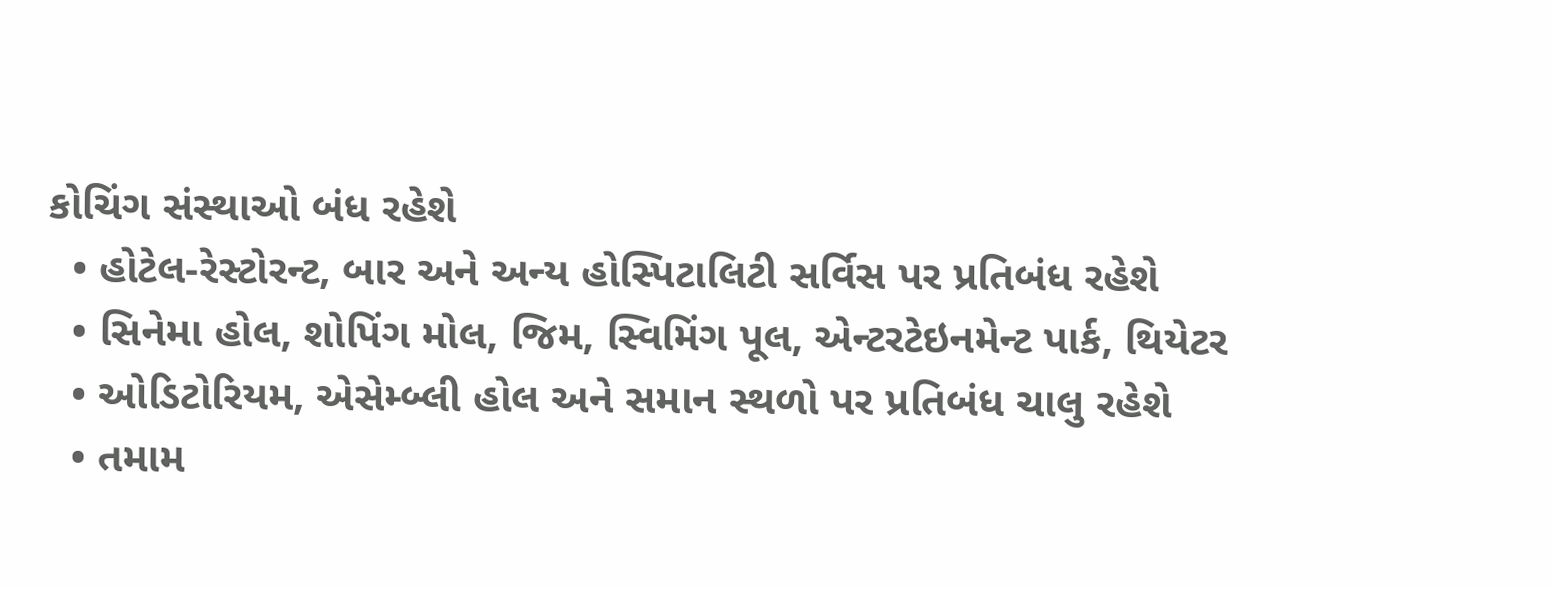કોચિંગ સંસ્થાઓ બંધ રહેશે
  • હોટેલ-રેસ્ટોરન્ટ, બાર અને અન્ય હોસ્પિટાલિટી સર્વિસ પર પ્રતિબંધ રહેશે
  • સિનેમા હોલ, શોપિંગ મોલ, જિમ, સ્વિમિંગ પૂલ, એન્ટરટેઇનમેન્ટ પાર્ક, થિયેટર
  • ઓડિટોરિયમ, એસેમ્બ્લી હોલ અને સમાન સ્થળો પર પ્રતિબંધ ચાલુ રહેશે
  • તમામ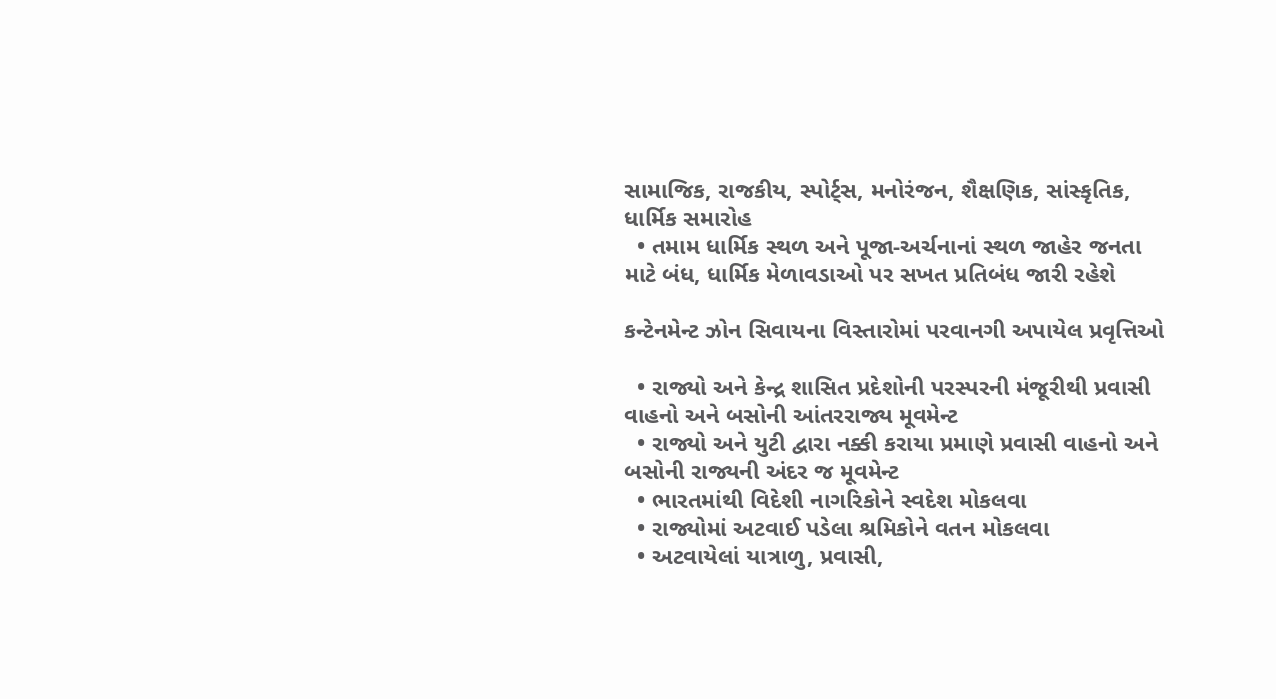સામાજિક, રાજકીય, સ્પોર્ટ્સ, મનોરંજન, શૈક્ષણિક, સાંસ્કૃતિક, ધાર્મિક સમારોહ
  • તમામ ધાર્મિક સ્થળ અને પૂજા-અર્ચનાનાં સ્થળ જાહેર જનતા માટે બંધ, ધાર્મિક મેળાવડાઓ પર સખત પ્રતિબંધ જારી રહેશે

કન્ટેનમેન્ટ ઝોન સિવાયના વિસ્તારોમાં પરવાનગી અપાયેલ પ્રવૃત્તિઓ

  • રાજ્યો અને કેન્દ્ર શાસિત પ્રદેશોની પરસ્પરની મંજૂરીથી પ્રવાસી વાહનો અને બસોની આંતરરાજ્ય મૂવમેન્ટ
  • રાજ્યો અને યુટી દ્વારા નક્કી કરાયા પ્રમાણે પ્રવાસી વાહનો અને બસોની રાજ્યની અંદર જ મૂવમેન્ટ
  • ભારતમાંથી વિદેશી નાગરિકોને સ્વદેશ મોકલવા
  • રાજ્યોમાં અટવાઈ પડેલા શ્રમિકોને વતન મોકલવા
  • અટવાયેલાં યાત્રાળુ, પ્રવાસી,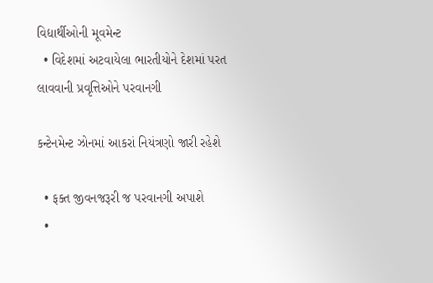વિદ્યાર્થીઓની મૂવમેન્ટ
  • વિદેશમાં અટવાયેલા ભારતીયોને દેશમાં પરત લાવવાની પ્રવૃત્તિઓને પરવાનગી

કન્ટેનમેન્ટ ઝોનમાં આકરાં નિયંત્રણો જારી રહેશે

  • ફક્ત જીવનજરૂરી જ પરવાનગી અપાશે
  •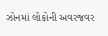ઝોનમાં લોકોની અવરજવર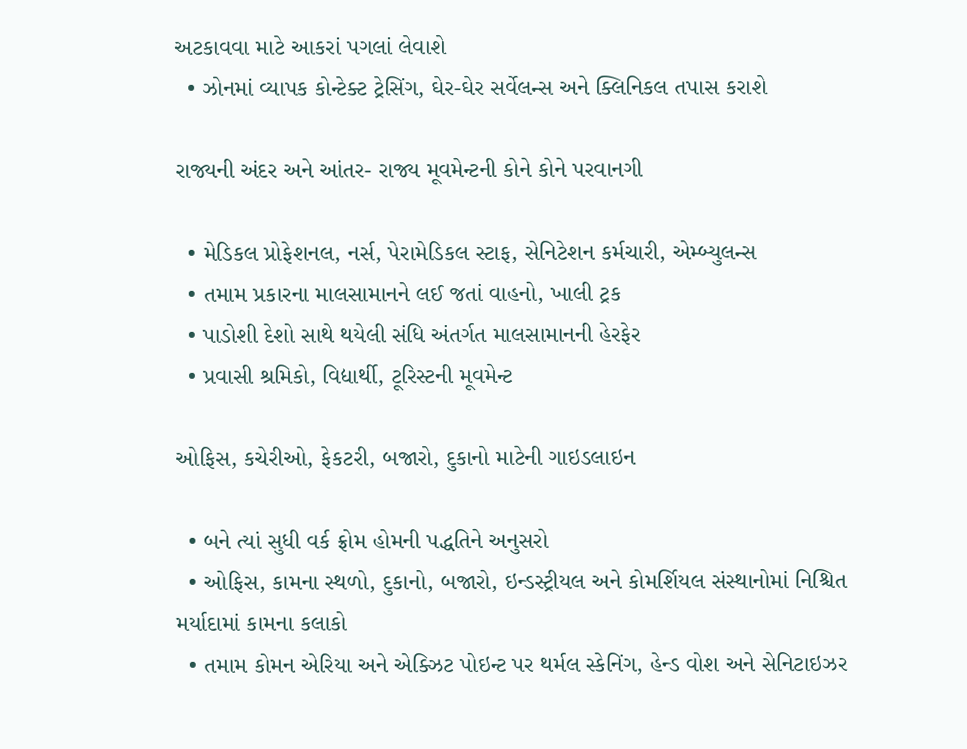અટકાવવા માટે આકરાં પગલાં લેવાશે
  • ઝોનમાં વ્યાપક કોન્ટેક્ટ ટ્રેસિંગ, ઘેર-ઘેર સર્વેલન્સ અને ક્લિનિકલ તપાસ કરાશે

રાજ્યની અંદર અને આંતર- રાજ્ય મૂવમેન્ટની કોને કોને પરવાનગી

  • મેડિકલ પ્રોફેશનલ, નર્સ, પેરામેડિકલ સ્ટાફ, સેનિટેશન કર્મચારી, એમ્બ્યુલન્સ
  • તમામ પ્રકારના માલસામાનને લઈ જતાં વાહનો, ખાલી ટ્રક
  • પાડોશી દેશો સાથે થયેલી સંધિ અંતર્ગત માલસામાનની હેરફેર
  • પ્રવાસી શ્રમિકો, વિદ્યાર્થી, ટૂરિસ્ટની મૂવમેન્ટ

ઓફિસ, કચેરીઓ, ફેકટરી, બજારો, દુકાનો માટેની ગાઇડલાઇન

  • બને ત્યાં સુધી વર્ક ફ્રોમ હોમની પદ્ધતિને અનુસરો
  • ઓફિસ, કામના સ્થળો, દુકાનો, બજારો, ઇન્ડસ્ટ્રીયલ અને કોમર્શિયલ સંસ્થાનોમાં નિશ્ચિત મર્યાદામાં કામના કલાકો
  • તમામ કોમન એરિયા અને એક્ઝિટ પોઇન્ટ પર થર્મલ સ્કેનિંગ, હેન્ડ વોશ અને સેનિટાઇઝર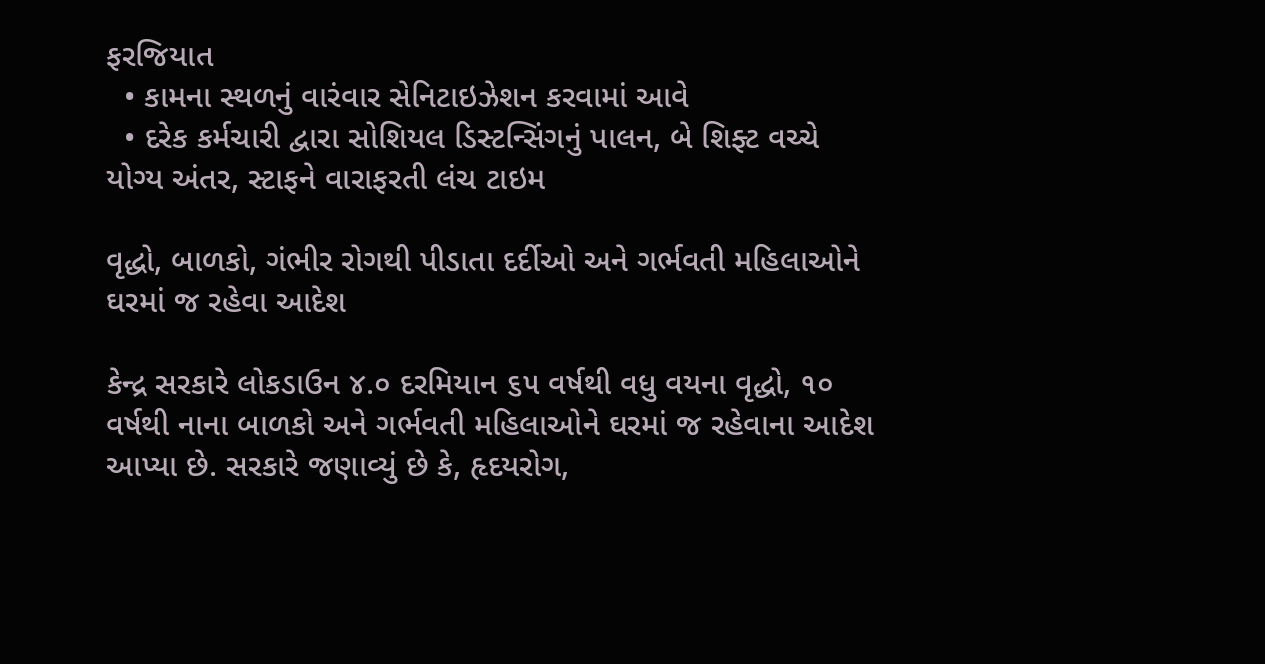ફરજિયાત
  • કામના સ્થળનું વારંવાર સેનિટાઇઝેશન કરવામાં આવે
  • દરેક કર્મચારી દ્વારા સોશિયલ ડિસ્ટન્સિંગનું પાલન, બે શિફ્ટ વચ્ચે યોગ્ય અંતર, સ્ટાફને વારાફરતી લંચ ટાઇમ

વૃદ્ધો, બાળકો, ગંભીર રોગથી પીડાતા દર્દીઓ અને ગર્ભવતી મહિલાઓને ઘરમાં જ રહેવા આદેશ

કેન્દ્ર સરકારે લોકડાઉન ૪.૦ દરમિયાન ૬૫ વર્ષથી વધુ વયના વૃદ્ધો, ૧૦ વર્ષથી નાના બાળકો અને ગર્ભવતી મહિલાઓને ઘરમાં જ રહેવાના આદેશ આપ્યા છે. સરકારે જણાવ્યું છે કે, હૃદયરોગ,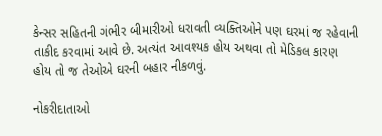કેન્સર સહિતની ગંભીર બીમારીઓ ધરાવતી વ્યક્તિઓને પણ ઘરમાં જ રહેવાની તાકીદ કરવામાં આવે છે. અત્યંત આવશ્યક હોય અથવા તો મેડિકલ કારણ હોય તો જ તેઓએ ઘરની બહાર નીકળવું.

નોકરીદાતાઓ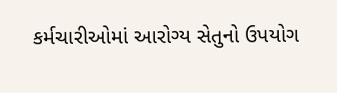કર્મચારીઓમાં આરોગ્ય સેતુનો ઉપયોગ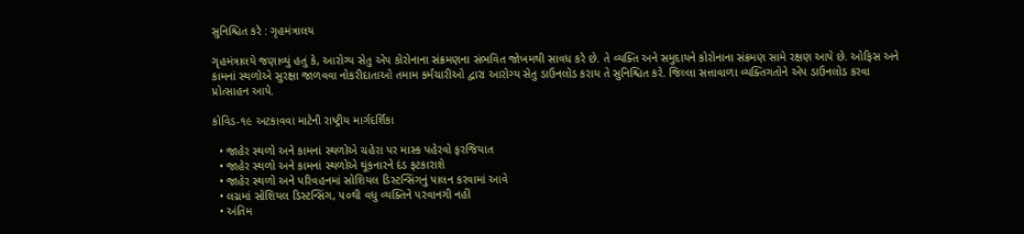સુનિશ્ચિત કરે : ગૃહમંત્રાલય

ગૃહમંત્રાલયે જણાવ્યું હતું કે, આરોગ્ય સેતુ એપ કોરોનાના સંક્રમણના સંભવિત જોખમથી સાવધ કરે છે. તે વ્યક્તિ અને સમુદાયને કોરોનાના સંક્રમણ સામે રક્ષણ આપે છે. ઓફિસ અને કામનાં સ્થળોએ સુરક્ષા જાળવવા નોકરીદાતાઓ તમામ કર્મચારીઓ દ્વારા આરોગ્ય સેતુ ડાઉનલોડ કરાય તે સુનિશ્ચિત કરે. જિલ્લા સત્તાવાળા વ્યક્તિગતોને એપ ડાઉનલોડ કરવા પ્રોત્સાહન આપે.

કોવિડ-૧૯ અટકાવવા માટેની રાષ્ટ્રીય માર્ગદર્શિકા

  • જાહેર સ્થળો અને કામનાં સ્થળોએ ચહેરા પર માસ્ક પહેરવો ફરજિયાત
  • જાહેર સ્થળો અને કામનાં સ્થળોએ થૂંકનારને દંડ ફટકારાશે
  • જાહેર સ્થળો અને પરિવહનમાં સોશિયલ ડિસ્ટન્સિંગનું પાલન કરવામાં આવે
  • લગ્નમાં સોશિયલ ડિસ્ટન્સિંગ, ૫૦થી વધુ વ્યક્તિને પરવાનગી નહીં
  • અંતિમ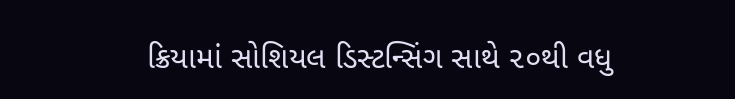ક્રિયામાં સોશિયલ ડિસ્ટન્સિંગ સાથે ૨૦થી વધુ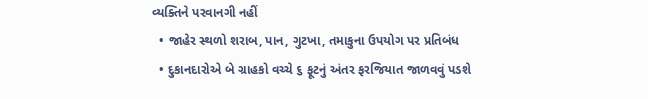વ્યક્તિને પરવાનગી નહીં
  • જાહેર સ્થળો શરાબ, પાન, ગુટખા, તમાકુના ઉપયોગ પર પ્રતિબંધ
  • દુકાનદારોએ બે ગ્રાહકો વચ્ચે ૬ ફૂટનું અંતર ફરજિયાત જાળવવું પડશે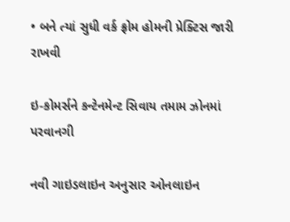• બને ત્યાં સુધી વર્ક ફ્રોમ હોમની પ્રેક્ટિસ જારી રાખવી

ઇ-કોમર્સને કન્ટેનમેન્ટ સિવાય તમામ ઝોનમાં પરવાનગી

નવી ગાઇડલાઇન અનુસાર ઓનલાઇન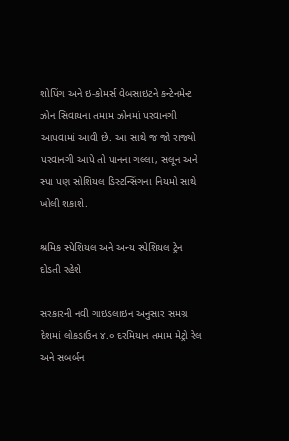શોપિંગ અને ઇ-કોમર્સ વેબસાઇટને કન્ટેનમેન્ટ ઝોન સિવાયના તમામ ઝોનમાં પરવાનગી આપવામાં આવી છે. આ સાથે જ જો રાજ્યો પરવાનગી આપે તો પાનના ગલ્લા, સલૂન અને સ્પા પણ સોશિયલ ડિસ્ટન્સિંગના નિયમો સાથે ખોલી શકાશે.

શ્રમિક સ્પેશિયલ અને અન્ય સ્પેશિયલ ટ્રેન દોડતી રહેશે

સરકારની નવી ગાઇડલાઇન અનુસાર સમગ્ર દેશમાં લોકડાઉન ૪.૦ દરમિયાન તમામ મેટ્રો રેલ અને સબર્બન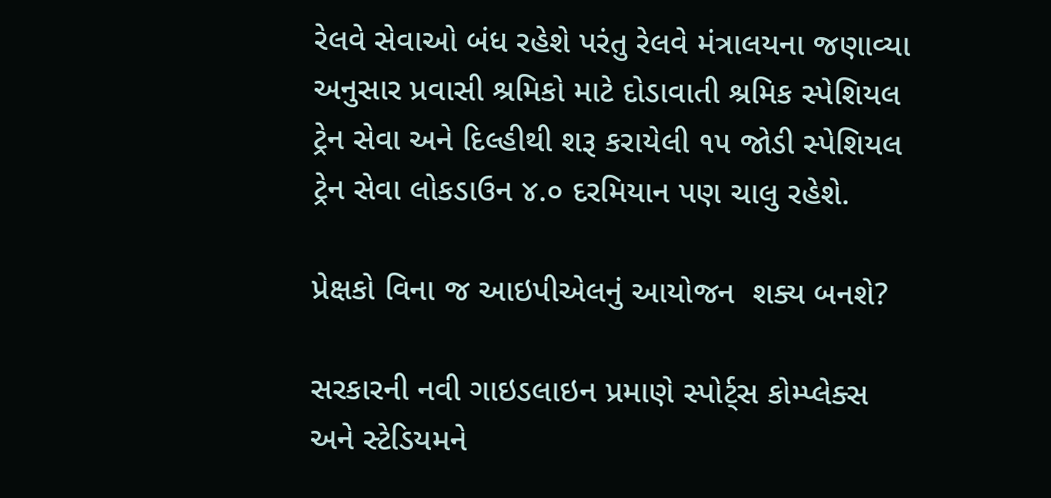રેલવે સેવાઓ બંધ રહેશે પરંતુ રેલવે મંત્રાલયના જણાવ્યા અનુસાર પ્રવાસી શ્રમિકો માટે દોડાવાતી શ્રમિક સ્પેશિયલ ટ્રેન સેવા અને દિલ્હીથી શરૂ કરાયેલી ૧૫ જોડી સ્પેશિયલ ટ્રેન સેવા લોકડાઉન ૪.૦ દરમિયાન પણ ચાલુ રહેશે.

પ્રેક્ષકો વિના જ આઇપીએલનું આયોજન  શક્ય બનશે?

સરકારની નવી ગાઇડલાઇન પ્રમાણે સ્પોર્ટ્સ કોમ્પ્લેક્સ અને સ્ટેડિયમને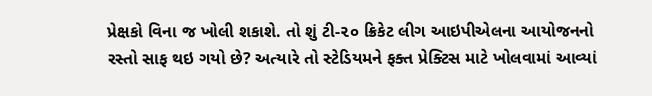પ્રેક્ષકો વિના જ ખોલી શકાશે. તો શું ટી-૨૦ ક્રિકેટ લીગ આઇપીએલના આયોજનનો રસ્તો સાફ થઇ ગયો છે? અત્યારે તો સ્ટેડિયમને ફક્ત પ્રેક્ટિસ માટે ખોલવામાં આવ્યાં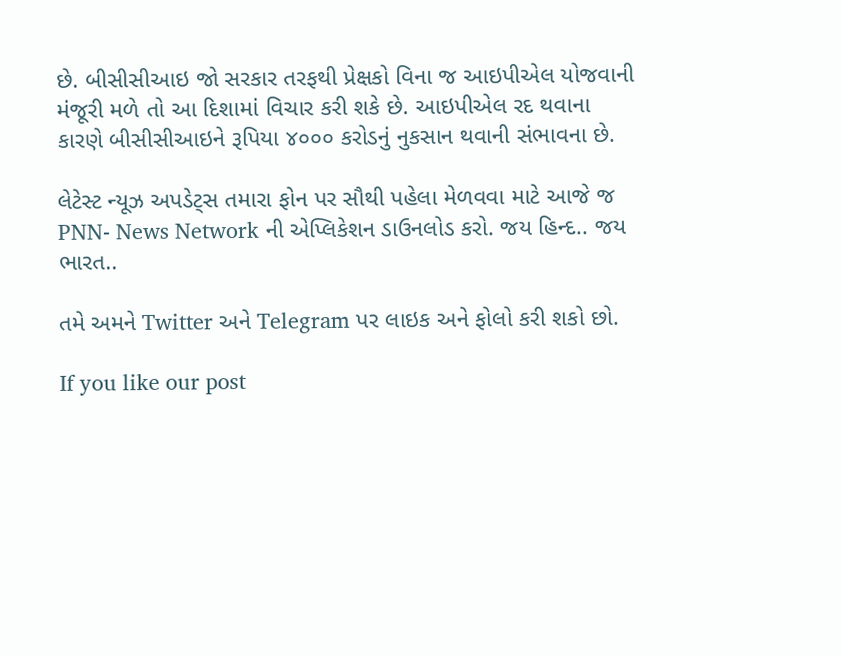છે. બીસીસીઆઇ જો સરકાર તરફથી પ્રેક્ષકો વિના જ આઇપીએલ યોજવાની મંજૂરી મળે તો આ દિશામાં વિચાર કરી શકે છે. આઇપીએલ રદ થવાના કારણે બીસીસીઆઇને રૂપિયા ૪૦૦૦ કરોડનું નુકસાન થવાની સંભાવના છે.

લેટેસ્ટ ન્યૂઝ અપડેટ્સ તમારા ફોન પર સૌથી પહેલા મેળવવા માટે આજે જ PNN- News Network ની એપ્લિકેશન ડાઉનલોડ કરો. જય હિન્દ.. જય ભારત..

તમે અમને Twitter અને Telegram પર લાઇક અને ફોલો કરી શકો છો.

If you like our post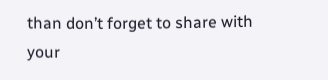than don’t forget to share with your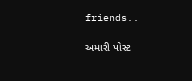friends..

અમારી પોસ્ટ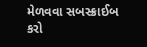મેળવવા સબસ્ક્રાઈબ કરો